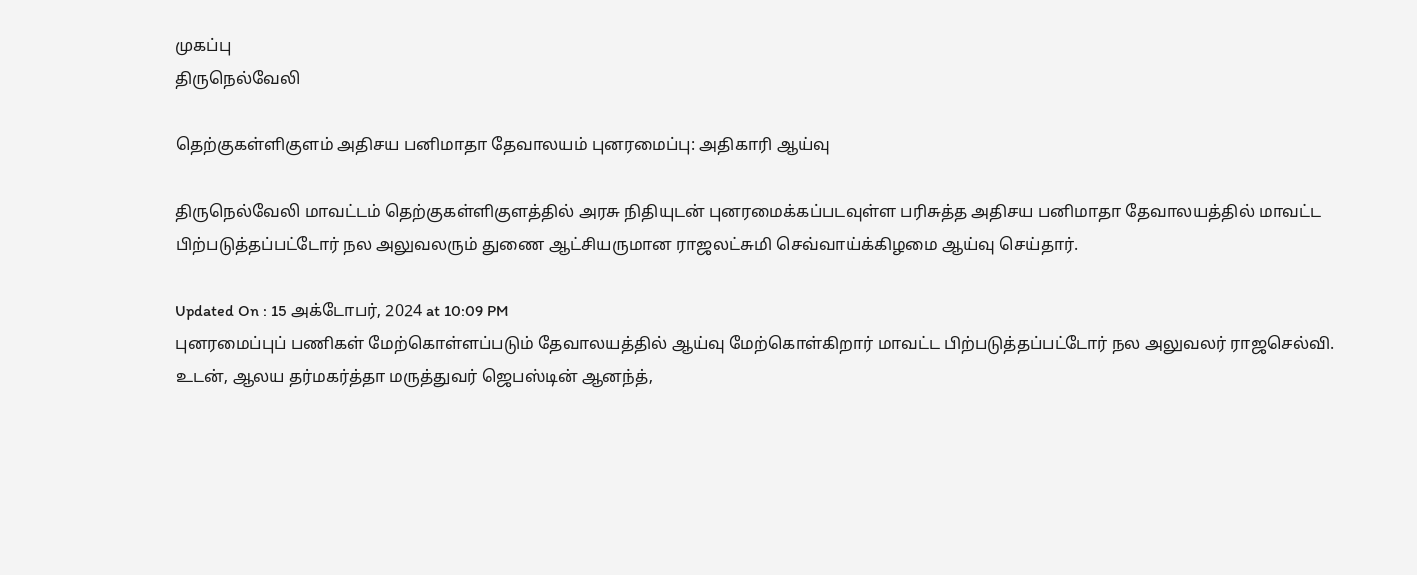முகப்பு
திருநெல்வேலி

தெற்குகள்ளிகுளம் அதிசய பனிமாதா தேவாலயம் புனரமைப்பு: அதிகாரி ஆய்வு

திருநெல்வேலி மாவட்டம் தெற்குகள்ளிகுளத்தில் அரசு நிதியுடன் புனரமைக்கப்படவுள்ள பரிசுத்த அதிசய பனிமாதா தேவாலயத்தில் மாவட்ட பிற்படுத்தப்பட்டோர் நல அலுவலரும் துணை ஆட்சியருமான ராஜலட்சுமி செவ்வாய்க்கிழமை ஆய்வு செய்தார்.

Updated On : 15 அக்டோபர், 2024 at 10:09 PM
புனரமைப்புப் பணிகள் மேற்கொள்ளப்படும் தேவாலயத்தில் ஆய்வு மேற்கொள்கிறார் மாவட்ட பிற்படுத்தப்பட்டோர் நல அலுவலர் ராஜசெல்வி. உடன், ஆலய தர்மகர்த்தா மருத்துவர் ஜெபஸ்டின் ஆனந்த்,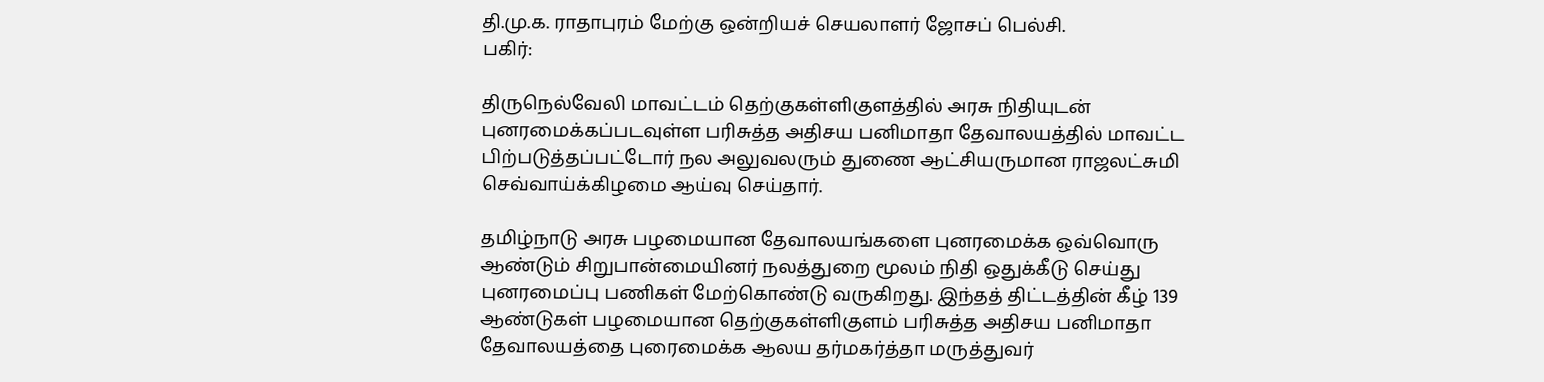தி.மு.க. ராதாபுரம் மேற்கு ஒன்றியச் செயலாளர் ஜோசப் பெல்சி.
பகிர்:

திருநெல்வேலி மாவட்டம் தெற்குகள்ளிகுளத்தில் அரசு நிதியுடன் புனரமைக்கப்படவுள்ள பரிசுத்த அதிசய பனிமாதா தேவாலயத்தில் மாவட்ட பிற்படுத்தப்பட்டோர் நல அலுவலரும் துணை ஆட்சியருமான ராஜலட்சுமி செவ்வாய்க்கிழமை ஆய்வு செய்தார்.

தமிழ்நாடு அரசு பழமையான தேவாலயங்களை புனரமைக்க ஒவ்வொரு ஆண்டும் சிறுபான்மையினர் நலத்துறை மூலம் நிதி ஒதுக்கீடு செய்து புனரமைப்பு பணிகள் மேற்கொண்டு வருகிறது. இந்தத் திட்டத்தின் கீழ் 139 ஆண்டுகள் பழமையான தெற்குகள்ளிகுளம் பரிசுத்த அதிசய பனிமாதா தேவாலயத்தை புரைமைக்க ஆலய தர்மகர்த்தா மருத்துவர்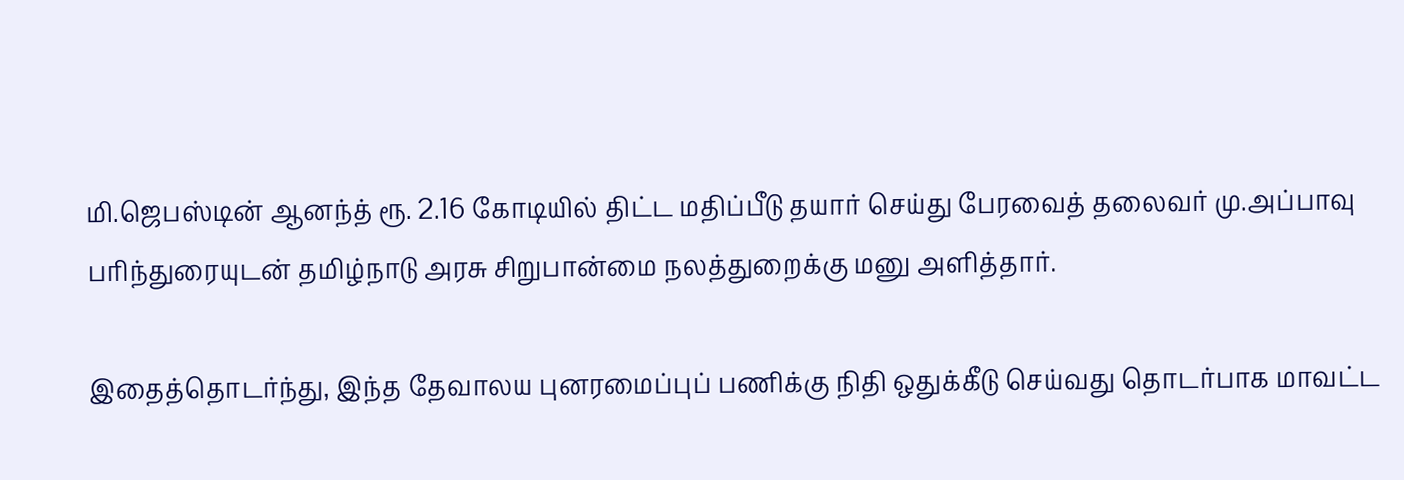மி.ஜெபஸ்டின் ஆனந்த் ரூ. 2.16 கோடியில் திட்ட மதிப்பீடு தயார் செய்து பேரவைத் தலைவர் மு.அப்பாவு பரிந்துரையுடன் தமிழ்நாடு அரசு சிறுபான்மை நலத்துறைக்கு மனு அளித்தார்.

இதைத்தொடர்ந்து, இந்த தேவாலய புனரமைப்புப் பணிக்கு நிதி ஒதுக்கீடு செய்வது தொடர்பாக மாவட்ட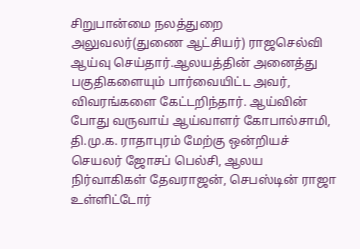சிறுபான்மை நலத்துறை அலுவலர்(துணை ஆட்சியர்) ராஜசெல்வி ஆய்வு செய்தார்.ஆலயத்தின் அனைத்து பகுதிகளையும் பார்வையிட்ட அவர், விவரங்களை கேட்டறிந்தார். ஆய்வின் போது வருவாய் ஆய்வாளர் கோபால்சாமி, தி.மு.க. ராதாபுரம் மேற்கு ஒன்றியச் செயலர் ஜோசப் பெல்சி, ஆலய நிர்வாகிகள் தேவராஜன், செபஸ்டின் ராஜா உள்ளிட்டோர்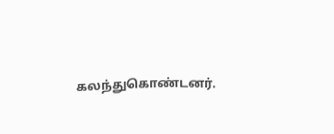கலந்துகொண்டனர்.